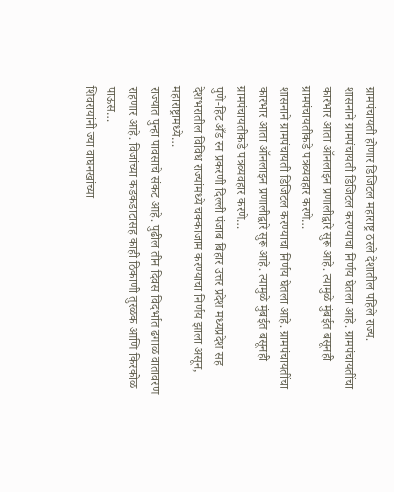ग्रामपंचायती होणार डिजिटल महाराष्ट्र ठरले देशातील पहिले राज्य.
शासनाने ग्रामपंचायती डिजिटल करण्याचा निर्णय घेतला आहे. ग्रामपंचायतींचा कारभार आता ऑनलाइन प्रणालीद्वारे सुरू आहे. त्यामुळे मुंबईत बसूनही ग्रामपंचायतीकडे पत्रव्यवहार करणे…
शासनाने ग्रामपंचायती डिजिटल करण्याचा निर्णय घेतला आहे. ग्रामपंचायतींचा कारभार आता ऑनलाइन प्रणालीद्वारे सुरू आहे. त्यामुळे मुंबईत बसूनही ग्रामपंचायतीकडे पत्रव्यवहार करणे…
पुणे-हिट अँड रन प्रकरणी दिल्ली पंजाब बिहार उत्तर प्रदेश मध्यप्रदेश सह देशभरातील विविध राज्यांमध्ये चक्काजाम करण्याचा निर्णय झाला असून, महाराष्ट्रामध्ये…
राज्यात पुन्हा पावसाचे संकट आहे. पुढील तीन दिवस विदर्भात ढगाळ वातावरण राहणार आहे. विजांच्या कडकडाटासह काही ठिकाणी तुरळक आणि किरकोळ पाऊस…
शिवरायांनी ज्या वाघनखांच्या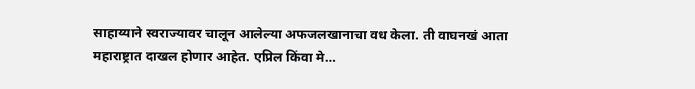साहाय्याने स्वराज्यावर चालून आलेल्या अफजलखानाचा वध केला. ती वाघनखं आता महाराष्ट्रात दाखल होणार आहेत. एप्रिल किंवा मे…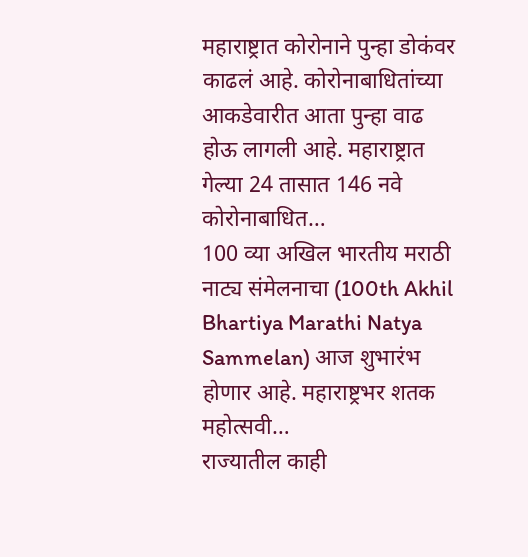महाराष्ट्रात कोरोनाने पुन्हा डोकंवर काढलं आहे. कोरोनाबाधितांच्या आकडेवारीत आता पुन्हा वाढ होऊ लागली आहे. महाराष्ट्रात गेल्या 24 तासात 146 नवे कोरोनाबाधित…
100 व्या अखिल भारतीय मराठी नाट्य संमेलनाचा (100th Akhil Bhartiya Marathi Natya Sammelan) आज शुभारंभ होणार आहे. महाराष्ट्रभर शतक महोत्सवी…
राज्यातील काही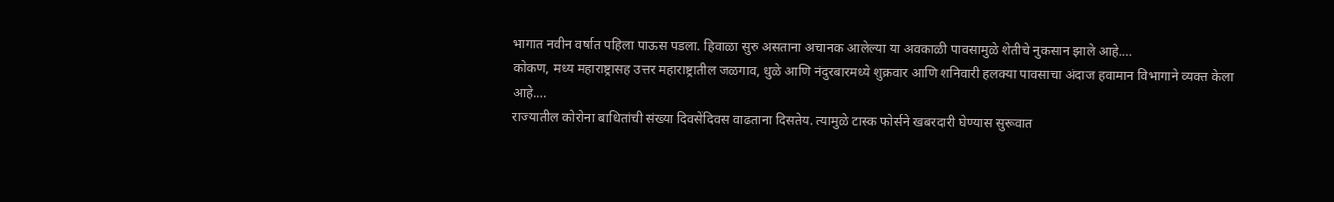भागात नवीन वर्षात पहिला पाऊस पडला. हिवाळा सुरु असताना अचानक आलेल्या या अवकाळी पावसामुळे शेतीचे नुकसान झाले आहे.…
कोकण, मध्य महाराष्ट्रासह उत्तर महाराष्ट्रातील जळगाव, धुळे आणि नंदुरबारमध्ये शुक्रवार आणि शनिवारी हलक्या पावसाचा अंदाज हवामान विभागाने व्यक्त केला आहे.…
राज्यातील कोरोना बाधितांची संख्या दिवसेंदिवस वाढताना दिसतेय. त्यामुळे टास्क फोर्सने खबरदारी घेण्यास सुरूवात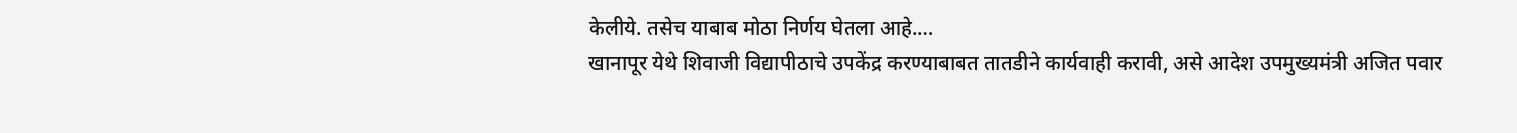केलीये. तसेच याबाब मोठा निर्णय घेतला आहे.…
खानापूर येथे शिवाजी विद्यापीठाचे उपकेंद्र करण्याबाबत तातडीने कार्यवाही करावी, असे आदेश उपमुख्यमंत्री अजित पवार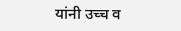यांनी उच्च व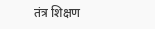तंत्र शिक्षण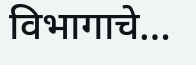विभागाचे…